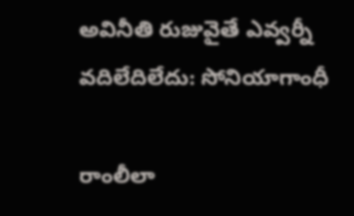అవినీతి రుజువైతే ఎవ్వర్నీ వదిలేదిలేదు: సోనియాగాంధీ

రాంలీలా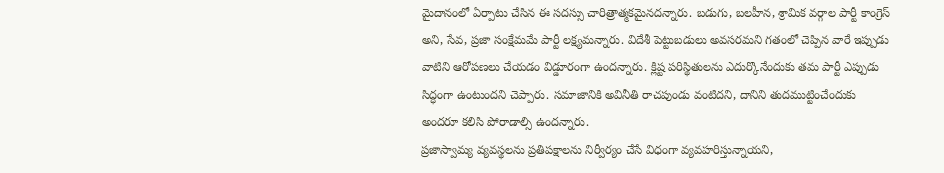మైదానంలో ఏర్పాటు చేసిన ఈ సదస్సు చారిత్రాత్మకమైనదన్నారు. బడుగు, బలహీన, శ్రామిక వర్గాల పార్టీ కాంగ్రెస్ అని, సేవ, ప్రజా సంక్షేమమే పార్టీ లక్ష్యమన్నారు. విదేశీ పెట్టుబడులు అవసరమని గతంలో చెప్పిన వారే ఇప్పుడు వాటిని ఆరోపణలు చేయడం విడ్డూరంగా ఉందన్నారు. క్లిష్ట పరిస్థితులను ఎదుర్కొనేందుకు తమ పార్టీ ఎప్పుడు సిద్ధంగా ఉంటుందని చెప్పారు. సమాజానికి అవినీతి రాచపుండు వంటిదని, దానిని తుదముట్టించేందుకు అందరూ కలిసి పోరాడాల్సి ఉందన్నారు.
ప్రజాస్వామ్య వ్యవస్థలను ప్రతిపక్షాలను నిర్వీర్యం చేసే విధంగా వ్యవహరిస్తున్నాయని,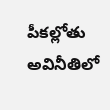పీకల్లోతు అవినీతిలో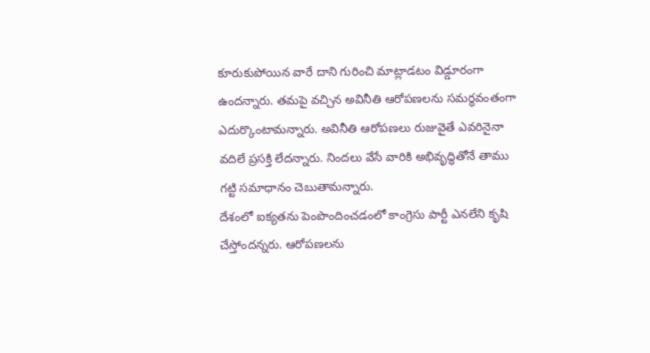కూరుకుపోయిన వారే దాని గురించి మాట్లాడటం విడ్డూరంగా ఉందన్నారు. తమపై వచ్చిన అవినీతి ఆరోపణలను సమర్థవంతంగా ఎదుర్కొంటామన్నారు. అవినీతి ఆరోపణలు రుజువైతే ఎవరినైనా వదిలే ప్రసక్తి లేదన్నారు. నిందలు వేసే వారికి అభివృద్ధితోనే తాము గట్టి సమాధానం చెబుతామన్నారు.
దేశంలో ఐక్యతను పెంపొందించడంలో కాంగ్రెసు పార్టీ ఎనలేని కృషి చేస్తోందన్నరు. ఆరోపణలను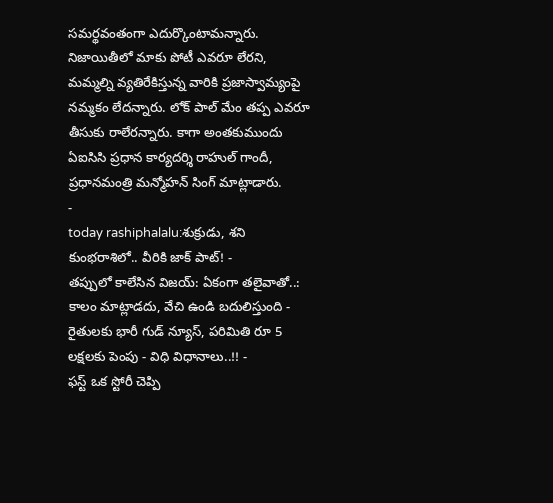సమర్థవంతంగా ఎదుర్కొంటామన్నారు. నిజాయితీలో మాకు పోటీ ఎవరూ లేరని, మమ్మల్ని వ్యతిరేకిస్తున్న వారికి ప్రజాస్వామ్యంపై నమ్మకం లేదన్నారు. లోక్ పాల్ మేం తప్ప ఎవరూ తీసుకు రాలేరన్నారు. కాగా అంతకుముందు ఏఐసిసి ప్రధాన కార్యదర్శి రాహుల్ గాందీ, ప్రధానమంత్రి మన్మోహన్ సింగ్ మాట్లాడారు.
-
today rashiphalalu:శుక్రుడు, శని కుంభరాశిలో.. వీరికి జాక్ పాట్! -
తప్పులో కాలేసిన విజయ్: ఏకంగా తలైవాతో..: కాలం మాట్లాడదు, వేచి ఉండి బదులిస్తుంది -
రైతులకు భారీ గుడ్ న్యూస్, పరిమితి రూ 5 లక్షలకు పెంపు - విధి విధానాలు..!! -
ఫస్ట్ ఒక స్టోరీ చెప్పి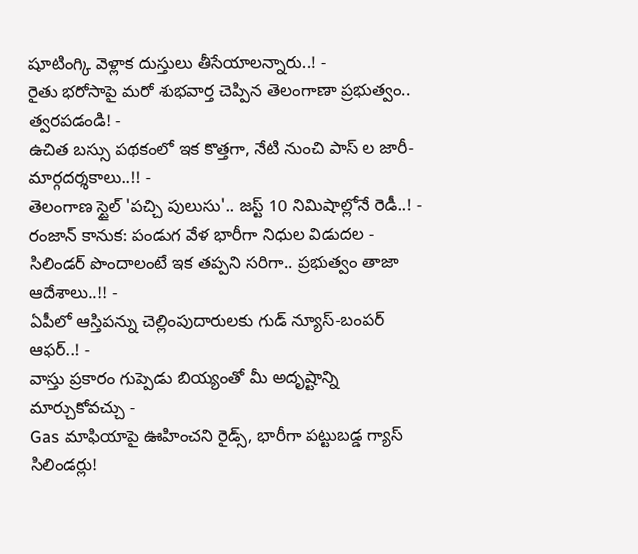షూటింగ్కి వెళ్లాక దుస్తులు తీసేయాలన్నారు..! -
రైతు భరోసాపై మరో శుభవార్త చెప్పిన తెలంగాణా ప్రభుత్వం.. త్వరపడండి! -
ఉచిత బస్సు పథకంలో ఇక కొత్తగా, నేటి నుంచి పాస్ ల జారీ- మార్గదర్శకాలు..!! -
తెలంగాణ స్టైల్ 'పచ్చి పులుసు'.. జస్ట్ 10 నిమిషాల్లోనే రెడీ..! -
రంజాన్ కానుక: పండుగ వేళ భారీగా నిధుల విడుదల -
సిలిండర్ పొందాలంటే ఇక తప్పని సరిగా.. ప్రభుత్వం తాజా ఆదేశాలు..!! -
ఏపీలో ఆస్తిపన్ను చెల్లింపుదారులకు గుడ్ న్యూస్-బంపర్ ఆఫర్..! -
వాస్తు ప్రకారం గుప్పెడు బియ్యంతో మీ అదృష్టాన్ని మార్చుకోవచ్చు -
Gas మాఫియాపై ఊహించని రైడ్స్, భారీగా పట్టుబడ్డ గ్యాస్ సిలిండర్లు!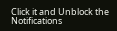Click it and Unblock the Notifications